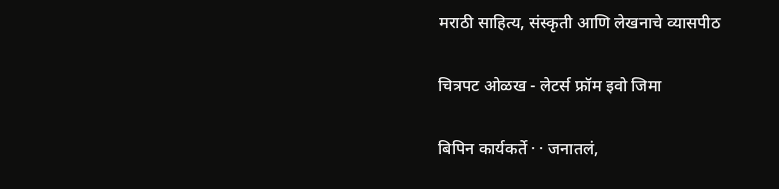मराठी साहित्य, संस्कृती आणि लेखनाचे व्यासपीठ

चित्रपट ओळख - लेटर्स फ्रॉम इवो जिमा

बिपिन कार्यकर्ते · · जनातलं,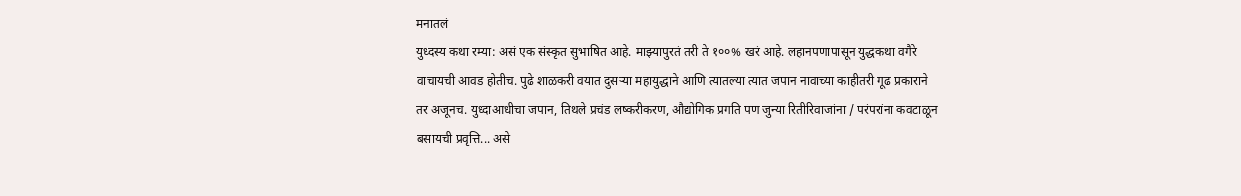मनातलं
युध्दस्य कथा रम्या: असं एक संस्कृत सुभाषित आहे. माझ्यापुरतं तरी ते १००% खरं आहे. लहानपणापासून युद्धकथा वगैरे वाचायची आवड होतीच. पुढे शाळकरी वयात दुसर्‍या महायुद्धाने आणि त्यातल्या त्यात जपान नावाच्या काहीतरी गूढ प्रकाराने तर अजूनच. युध्दाआधीचा जपान, तिथले प्रचंड लष्करीकरण, औद्योगिक प्रगति पण जुन्या रितीरिवाजांना / परंपरांना कवटाळून बसायची प्रवृत्ति... असे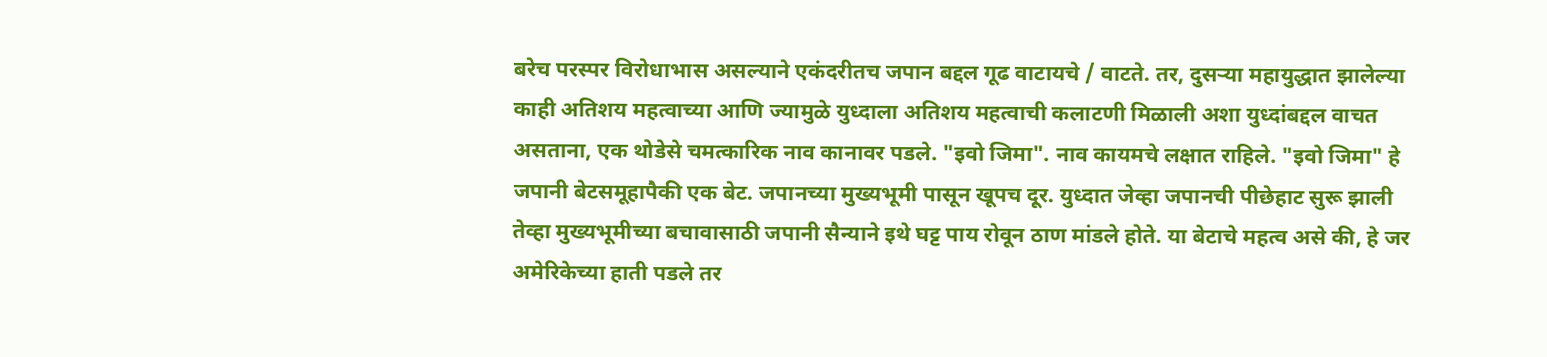बरेच परस्पर विरोधाभास असल्याने एकंदरीतच जपान बद्दल गूढ वाटायचे / वाटते. तर, दुसर्‍या महायुद्धात झालेल्या काही अतिशय महत्वाच्या आणि ज्यामुळे युध्दाला अतिशय महत्वाची कलाटणी मिळाली अशा युध्दांबद्दल वाचत असताना, एक थोडेसे चमत्कारिक नाव कानावर पडले. "इवो जिमा". नाव कायमचे लक्षात राहिले. "इवो जिमा" हे जपानी बेटसमूहापैकी एक बेट. जपानच्या मुख्यभूमी पासून खूपच दूर. युध्दात जेव्हा जपानची पीछेहाट सुरू झाली तेव्हा मुख्यभूमीच्या बचावासाठी जपानी सैन्याने इथे घट्ट पाय रोवून ठाण मांडले होते. या बेटाचे महत्व असे की, हे जर अमेरिकेच्या हाती पडले तर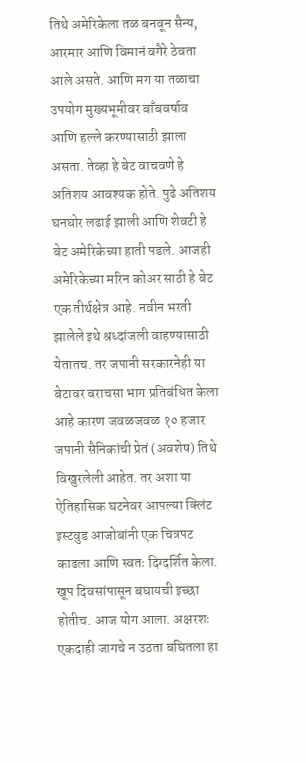तिथे अमेरिकेला तळ बनवून सैन्य, आरमार आणि विमानं वगैरे ठेवता आले असते. आणि मग या तळाचा उपयोग मुख्यभूमीवर बाँबवर्षाव आणि हल्ले करण्यासाठी झाला असता. तेव्हा हे बेट वाचवणे हे अतिशय आवश्यक होते. पुढे अतिशय घनघोर लढाई झाली आणि शेवटी हे बेट अमेरिकेच्या हाती पडले. आजही अमेरिकेच्या मरिन कोअर साठी हे बेट एक तीर्थक्षेत्र आहे. नवीन भरती झालेले इथे श्रध्दांजली वाहण्यासाठी येतातच. तर जपानी सरकारनेही या बेटावर बराचसा भाग प्रतिबंधित केला आहे कारण जवळजवळ १० हजार जपानी सैनिकांची प्रेतं (अवशेष) तिथे विखुरलेली आहेत. तर अशा या ऐतिहासिक घटनेवर आपल्या क्लिंट इस्टवुड आजोबांनी एक चित्रपट काढला आणि स्वतः दिग्दर्शित केला. खूप दिवसांपासून बघायची इच्छा होतीच. आज योग आला. अक्षरशः एकदाही जागचे न उठता बघितला हा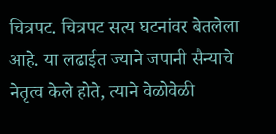चित्रपट. चित्रपट सत्य घटनांवर बेतलेला आहे. या लढाईत ज्याने जपानी सैन्याचे नेतृत्व केले होते, त्याने वेळोवेळी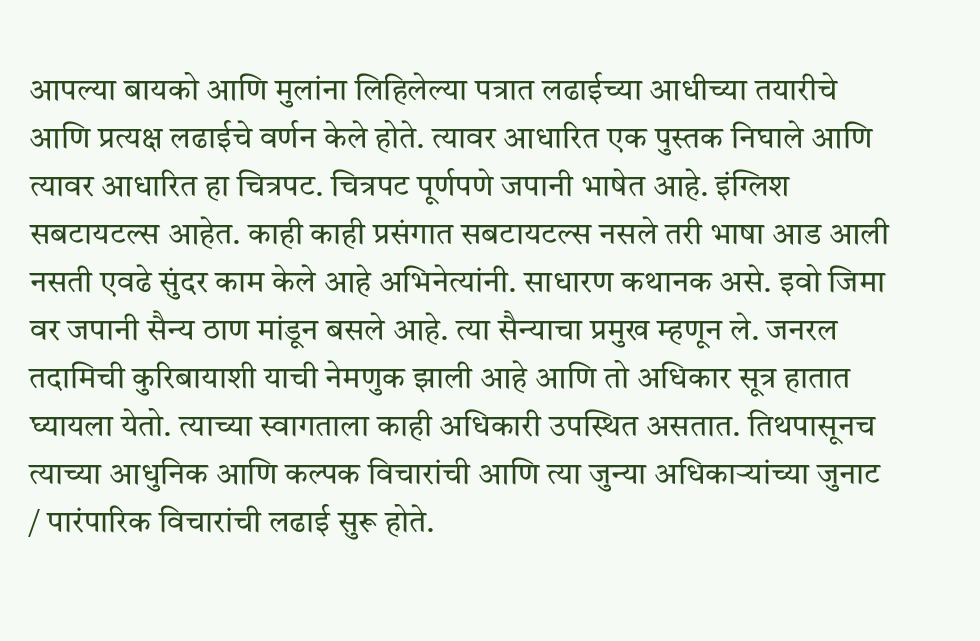आपल्या बायको आणि मुलांना लिहिलेल्या पत्रात लढाईच्या आधीच्या तयारीचे आणि प्रत्यक्ष लढाईचे वर्णन केले होते. त्यावर आधारित एक पुस्तक निघाले आणि त्यावर आधारित हा चित्रपट. चित्रपट पूर्णपणे जपानी भाषेत आहे. इंग्लिश सबटायटल्स आहेत. काही काही प्रसंगात सबटायटल्स नसले तरी भाषा आड आली नसती एवढे सुंदर काम केले आहे अभिनेत्यांनी. साधारण कथानक असे. इवो जिमा वर जपानी सैन्य ठाण मांडून बसले आहे. त्या सैन्याचा प्रमुख म्हणून ले. जनरल तदामिची कुरिबायाशी याची नेमणुक झाली आहे आणि तो अधिकार सूत्र हातात घ्यायला येतो. त्याच्या स्वागताला काही अधिकारी उपस्थित असतात. तिथपासूनच त्याच्या आधुनिक आणि कल्पक विचारांची आणि त्या जुन्या अधिकार्‍यांच्या जुनाट / पारंपारिक विचारांची लढाई सुरू होते.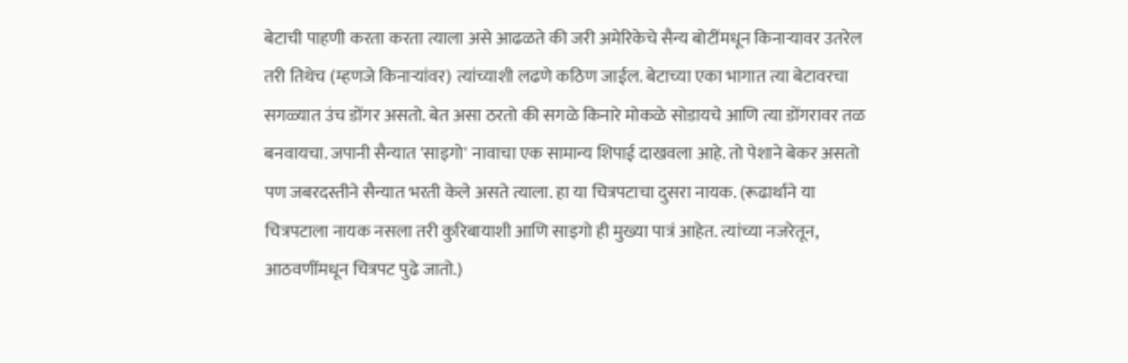बेटाची पाहणी करता करता त्याला असे आढळते की जरी अमेरिकेचे सैन्य बोटींमधून किनार्‍यावर उतरेल तरी तिथेच (म्हणजे किनार्‍यांवर) त्यांच्याशी लढणे कठिण जाईल. बेटाच्या एका भागात त्या बेटावरचा सगळ्यात उंच डोंगर असतो. बेत असा ठरतो की सगळे किनारे मोकळे सोडायचे आणि त्या डोंगरावर तळ बनवायचा. जपानी सैन्यात 'साइगो' नावाचा एक सामान्य शिपाई दाखवला आहे. तो पेशाने बेकर असतो पण जबरदस्तीने सैन्यात भरती केले असते त्याला. हा या चित्रपटाचा दुसरा नायक. (रूढार्थाने या चित्रपटाला नायक नसला तरी कुरिबायाशी आणि साइगो ही मुख्या पात्रं आहेत. त्यांच्या नजरेतून, आठवणींमधून चित्रपट पुढे जातो.)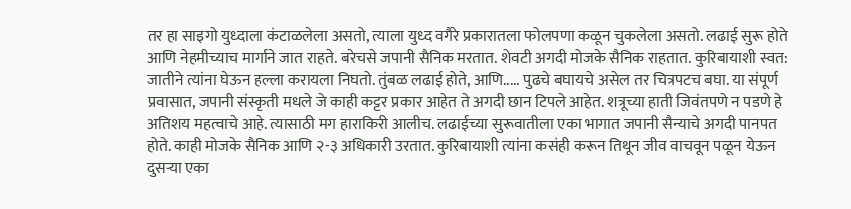तर हा साइगो युध्दाला कंटाळलेला असतो, त्याला युध्द वगैरे प्रकारातला फोलपणा कळून चुकलेला असतो. लढाई सुरू होते आणि नेहमीच्याच मार्गाने जात राहते. बरेचसे जपानी सैनिक मरतात. शेवटी अगदी मोजके सैनिक राहतात. कुरिबायाशी स्वत: जातीने त्यांना घेऊन हल्ला करायला निघतो. तुंबळ लढाई होते, आणि..... पुढचे बघायचे असेल तर चित्रपटच बघा. या संपूर्ण प्रवासात, जपानी संस्कृती मधले जे काही कट्टर प्रकार आहेत ते अगदी छान टिपले आहेत. शत्रूच्या हाती जिवंतपणे न पडणे हे अतिशय महत्वाचे आहे. त्यासाठी मग हाराकिरी आलीच. लढाईच्या सुरूवातीला एका भागात जपानी सैन्याचे अगदी पानपत होते. काही मोजके सैनिक आणि २-३ अधिकारी उरतात. कुरिबायाशी त्यांना कसंही करून तिथून जीव वाचवून पळून येऊन दुसर्‍या एका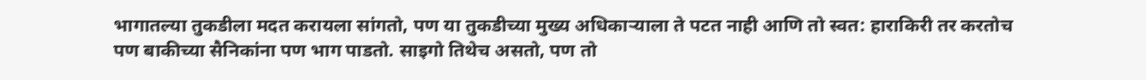भागातल्या तुकडीला मदत करायला सांगतो, पण या तुकडीच्या मुख्य अधिकार्‍याला ते पटत नाही आणि तो स्वत: हाराकिरी तर करतोच पण बाकीच्या सैनिकांना पण भाग पाडतो. साइगो तिथेच असतो, पण तो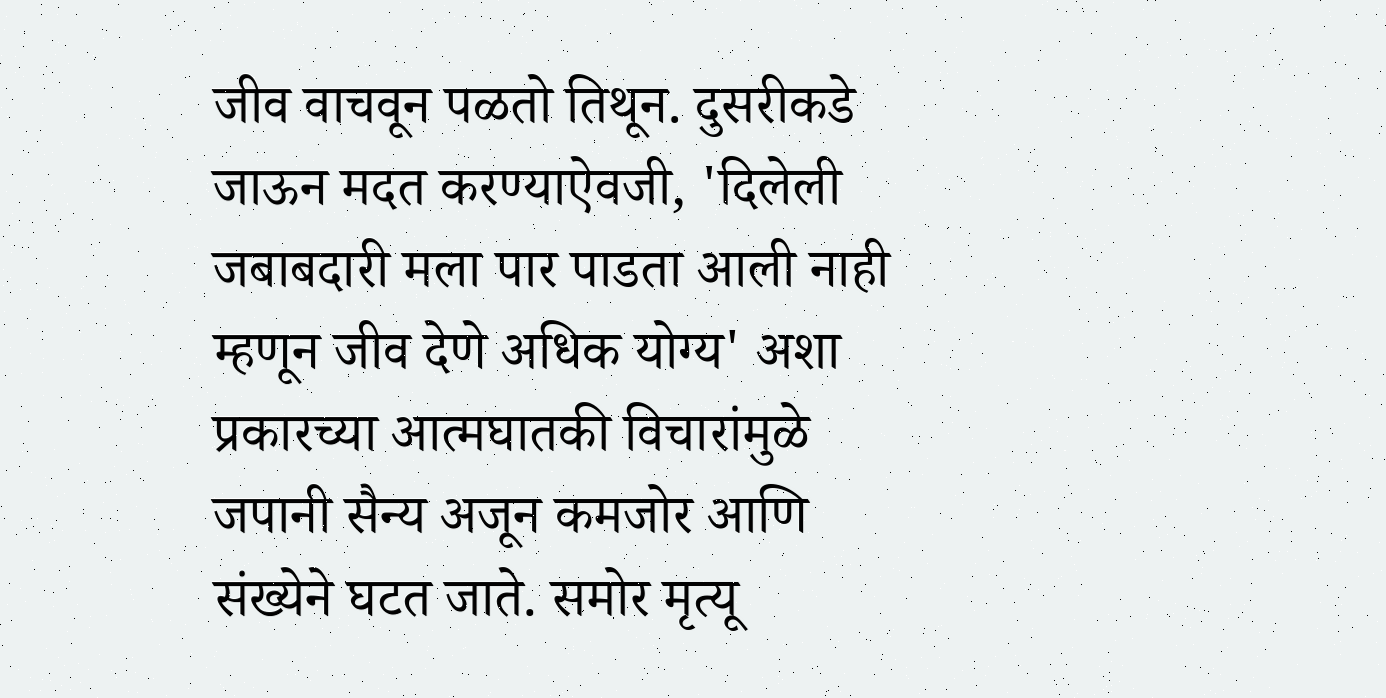जीव वाचवून पळतो तिथून. दुसरीकडे जाऊन मदत करण्याऐवजी, 'दिलेली जबाबदारी मला पार पाडता आली नाही म्हणून जीव देणे अधिक योग्य' अशा प्रकारच्या आत्मघातकी विचारांमुळे जपानी सैन्य अजून कमजोर आणि संख्येने घटत जाते. समोर मृत्यू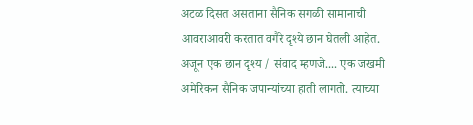अटळ दिसत असताना सैनिक सगळी सामानाची आवराआवरी करतात वगैरे दृश्ये छान घेतली आहेत. अजून एक छान दृश्य / संवाद म्हणजे.... एक जखमी अमेरिकन सैनिक जपान्यांच्या हाती लागतो. त्याच्या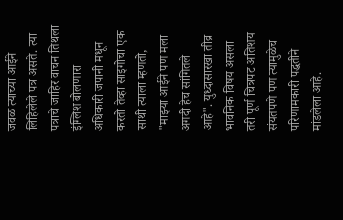जवळ त्याच्या आईने लिहिलेले पत्र असते. त्या पत्राचे जाहिर वाचन तिथला इंग्लिश बोलणारा अधिकारी जपानी मधून करतो तेव्हा साइगोचा एक साथी त्याला म्हणतो, "माझ्या आईने पण मला अगदी हेच सांगितले आहे". युध्दासारखा तीव्र भावनिक विषय असला तरी पूर्ण चित्रपट अतिशय संयतपणे पण त्यामुळेच परिणामकारी पद्धतीने मांडलेला आहे.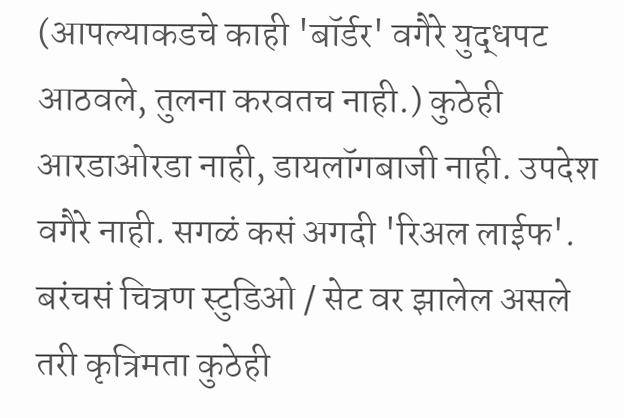(आपल्याकडचे काही 'बॉर्डर' वगैरे युद्धपट आठवले, तुलना करवतच नाही.) कुठेही आरडाओरडा नाही, डायलॉगबाजी नाही. उपदेश वगैरे नाही. सगळं कसं अगदी 'रिअल लाईफ'. बरंचसं चित्रण स्टुडिओ / सेट वर झालेल असले तरी कृत्रिमता कुठेही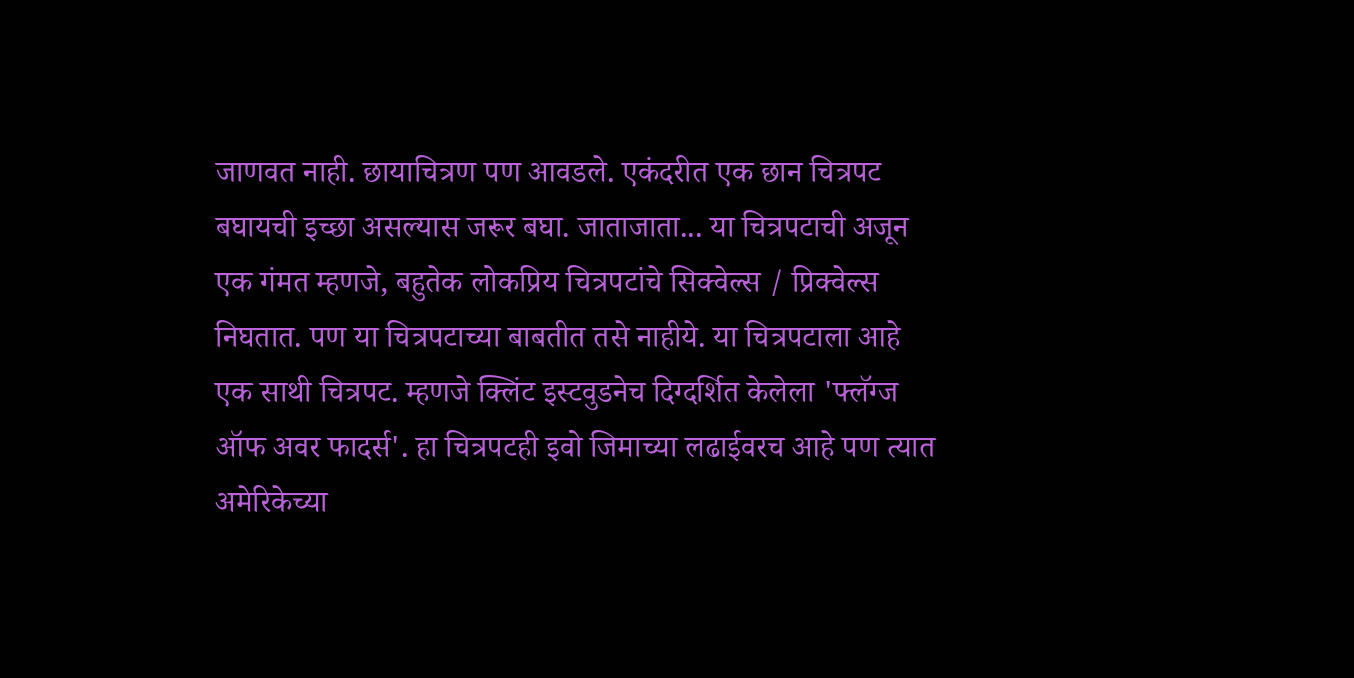जाणवत नाही. छायाचित्रण पण आवडले. एकंदरीत एक छान चित्रपट बघायची इच्छा असल्यास जरूर बघा. जाताजाता... या चित्रपटाची अजून एक गंमत म्हणजे, बहुतेक लोकप्रिय चित्रपटांचे सिक्वेल्स / प्रिक्वेल्स निघतात. पण या चित्रपटाच्या बाबतीत तसे नाहीये. या चित्रपटाला आहे एक साथी चित्रपट. म्हणजे क्लिंट इस्टवुडनेच दिग्दर्शित केलेला 'फ्लॅग्ज ऑफ अवर फादर्स'. हा चित्रपटही इवो जिमाच्या लढाईवरच आहे पण त्यात अमेरिकेच्या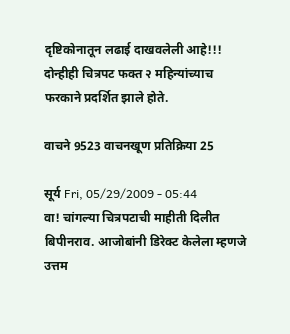दृष्टिकोनातून लढाई दाखवलेली आहे!!! दोन्हीही चित्रपट फक्त २ महिन्यांच्याच फरकाने प्रदर्शित झाले होते.

वाचने 9523 वाचनखूण प्रतिक्रिया 25

सूर्य Fri, 05/29/2009 - 05:44
वा! चांगल्या चित्रपटाची माहीती दिलीत बिपीनराव. आजोबांनी डिरेक्ट केलेला म्हणजे उत्तम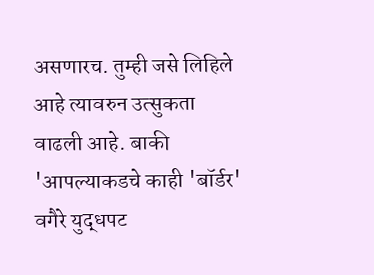असणारच. तुम्ही जसे लिहिले आहे त्यावरुन उत्सुकता वाढली आहे. बाकी 'आपल्याकडचे काही 'बॉर्डर' वगैरे युद्धपट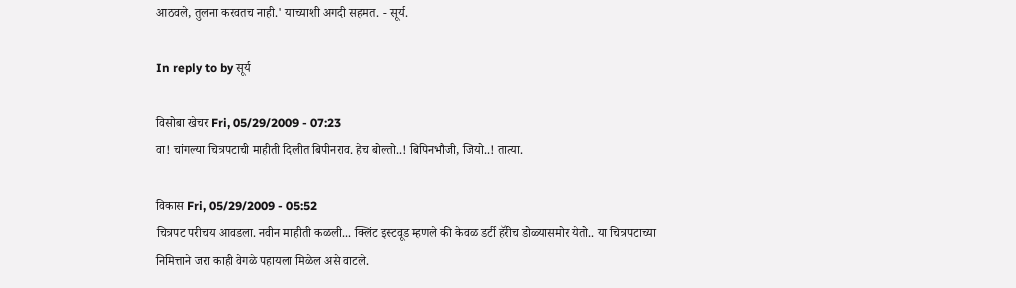आठवले, तुलना करवतच नाही.' याच्याशी अगदी सहमत. - सूर्य.

In reply to by सूर्य

विसोबा खेचर Fri, 05/29/2009 - 07:23
वा! चांगल्या चित्रपटाची माहीती दिलीत बिपीनराव. हेच बोल्तो..! बिपिनभौजी, जियो..! तात्या.

विकास Fri, 05/29/2009 - 05:52
चित्रपट परीचय आवडला. नवीन माहीती कळली... क्लिंट इस्टवूड म्हणले की केवळ डर्टी हॅरीच डोळ्यासमोर येतो.. या चित्रपटाच्या निमित्ताने जरा काही वेगळे पहायला मिळेल असे वाटले.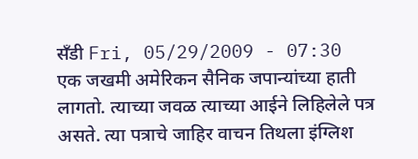सँडी Fri, 05/29/2009 - 07:30
एक जखमी अमेरिकन सैनिक जपान्यांच्या हाती लागतो. त्याच्या जवळ त्याच्या आईने लिहिलेले पत्र असते. त्या पत्राचे जाहिर वाचन तिथला इंग्लिश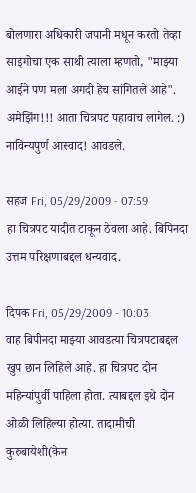बोलणारा अधिकारी जपानी मधून करतो तेव्हा साइगोचा एक साथी त्याला म्हणतो, "माझ्या आईने पण मला अगदी हेच सांगितले आहे". अमेझिंग!!! आता चित्रपट पहावाच लागेल. :) नाविन्यपुर्ण आस्वाद! आवडले.

सहज Fri, 05/29/2009 - 07:59
हा चित्रपट यादीत टाकून ठेवला आहे. बिपिनदा उत्तम परिक्षणाबद्दल धन्यवाद.

दिपक Fri, 05/29/2009 - 10:03
वाह बिपीनदा माझ्या आवडत्या चित्रपटाबद्दल खुप छान लिहिले आहे. हा चित्रपट दोन महिन्यांपुर्वी पाहिला होता. त्याबद्दल इथे दोन ओळी लिहिल्या होत्या. तादामीची कुरुबायेशी(केन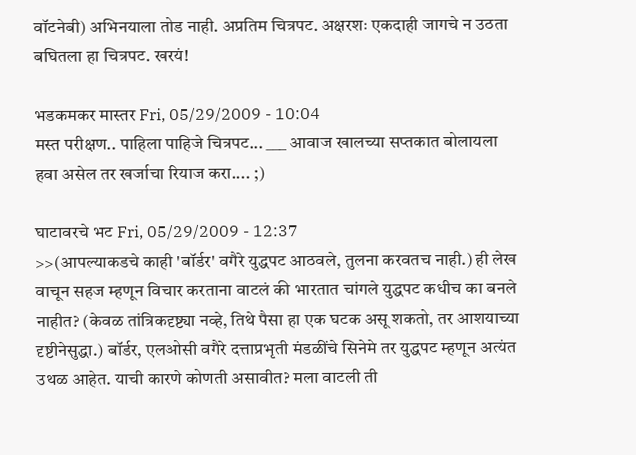वॉटनेबी) अभिनयाला तोड नाही. अप्रतिम चित्रपट. अक्षरशः एकदाही जागचे न उठता बघितला हा चित्रपट. खरयं!

भडकमकर मास्तर Fri, 05/29/2009 - 10:04
मस्त परीक्षण.. पाहिला पाहिजे चित्रपट... ___ आवाज खालच्या सप्तकात बोलायला हवा असेल तर खर्जाचा रियाज करा.... ;)

घाटावरचे भट Fri, 05/29/2009 - 12:37
>>(आपल्याकडचे काही 'बॉर्डर' वगैरे युद्धपट आठवले, तुलना करवतच नाही.) ही लेख वाचून सहज म्हणून विचार करताना वाटलं की भारतात चांगले युद्धपट कधीच का बनले नाहीत? (केवळ तांत्रिकदृष्ट्या नव्हे, तिथे पैसा हा एक घटक असू शकतो, तर आशयाच्या दृष्टीनेसुद्धा.) बॉर्डर, एलओसी वगैरे दत्ताप्रभृती मंडळींचे सिनेमे तर युद्धपट म्हणून अत्यंत उथळ आहेत. याची कारणे कोणती असावीत? मला वाटली ती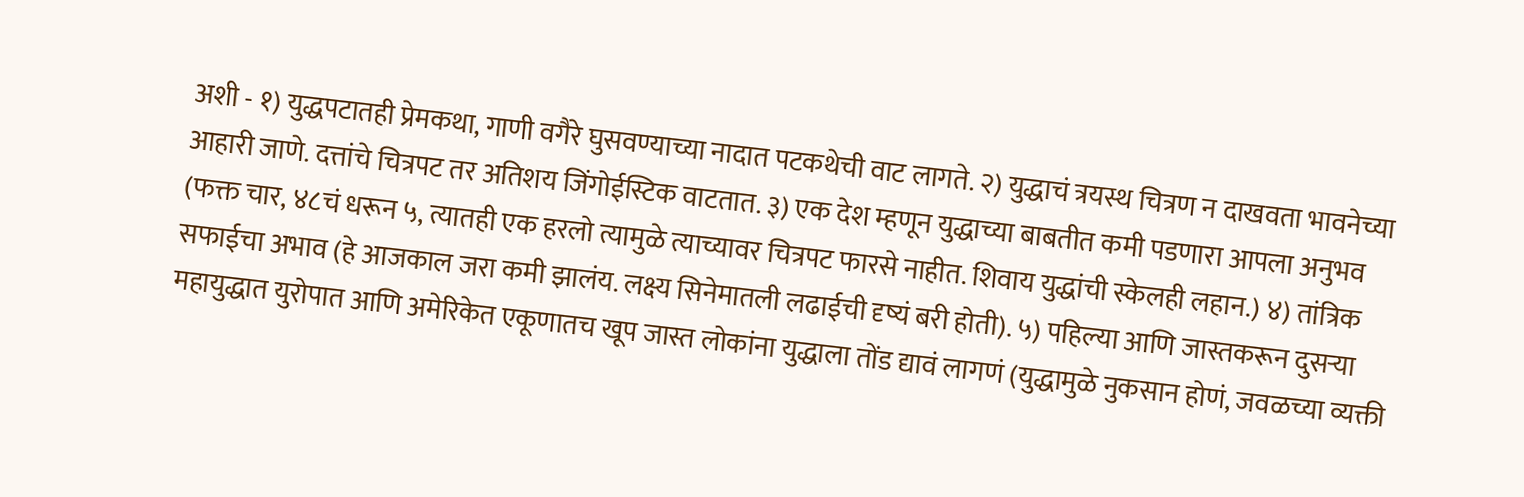अशी - १) युद्धपटातही प्रेमकथा, गाणी वगैरे घुसवण्याच्या नादात पटकथेची वाट लागते. २) युद्धाचं त्रयस्थ चित्रण न दाखवता भावनेच्या आहारी जाणे. दत्तांचे चित्रपट तर अतिशय जिंगोईस्टिक वाटतात. ३) एक देश म्हणून युद्धाच्या बाबतीत कमी पडणारा आपला अनुभव (फक्त चार, ४८चं धरून ५, त्यातही एक हरलो त्यामुळे त्याच्यावर चित्रपट फारसे नाहीत. शिवाय युद्धांची स्केलही लहान.) ४) तांत्रिक सफाईचा अभाव (हे आजकाल जरा कमी झालंय. लक्ष्य सिनेमातली लढाईची दृष्यं बरी होती). ५) पहिल्या आणि जास्तकरून दुसर्‍या महायुद्धात युरोपात आणि अमेरिकेत एकूणातच खूप जास्त लोकांना युद्धाला तोंड द्यावं लागणं (युद्धामुळे नुकसान होणं, जवळच्या व्यक्ती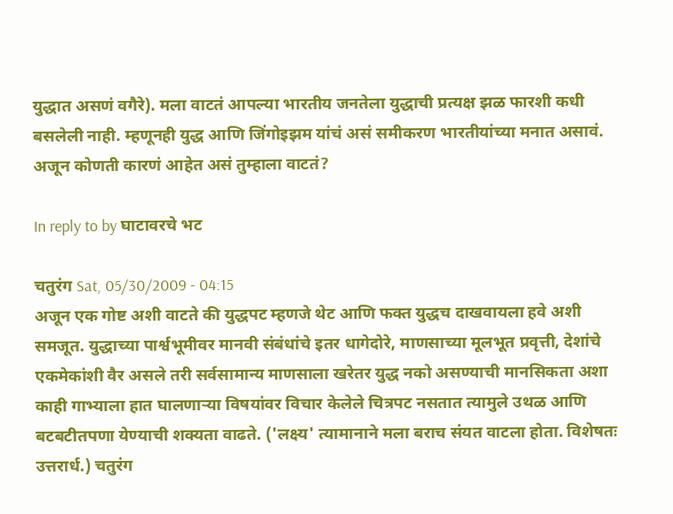युद्धात असणं वगैरे). मला वाटतं आपल्या भारतीय जनतेला युद्धाची प्रत्यक्ष झळ फारशी कधी बसलेली नाही. म्हणूनही युद्ध आणि जिंगोइझम यांचं असं समीकरण भारतीयांच्या मनात असावं. अजून कोणती कारणं आहेत असं तुम्हाला वाटतं?

In reply to by घाटावरचे भट

चतुरंग Sat, 05/30/2009 - 04:15
अजून एक गोष्ट अशी वाटते की युद्धपट म्हणजे थेट आणि फक्त युद्धच दाखवायला हवे अशी समजूत. युद्धाच्या पार्श्वभूमीवर मानवी संबंधांचे इतर धागेदोरे, माणसाच्या मूलभूत प्रवृत्ती, देशांचे एकमेकांशी वैर असले तरी सर्वसामान्य माणसाला खरेतर युद्ध नको असण्याची मानसिकता अशा काही गाभ्याला हात घालणार्‍या विषयांवर विचार केलेले चित्रपट नसतात त्यामुले उथळ आणि बटबटीतपणा येण्याची शक्यता वाढते. ('लक्ष्य' त्यामानाने मला बराच संयत वाटला होता. विशेषतः उत्तरार्ध.) चतुरंग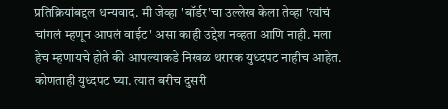प्रतिक्रियांबद्दल धन्यवाद. मी जेव्हा 'बॉर्डर'चा उल्लेख केला तेव्हा 'त्यांचं चांगलं म्हणून आपलं वाईट' असा काही उद्देश नव्हता आणि नाही. मला हेच म्हणायचे होते की आपल्याकडे निखळ थरारक युध्दपट नाहीच आहेत. कोणताही युध्दपट घ्या. त्यात बरीच दुसरी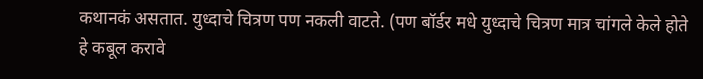कथानकं असतात. युध्दाचे चित्रण पण नकली वाटते. (पण बॉर्डर मधे युध्दाचे चित्रण मात्र चांगले केले होते हे कबूल करावे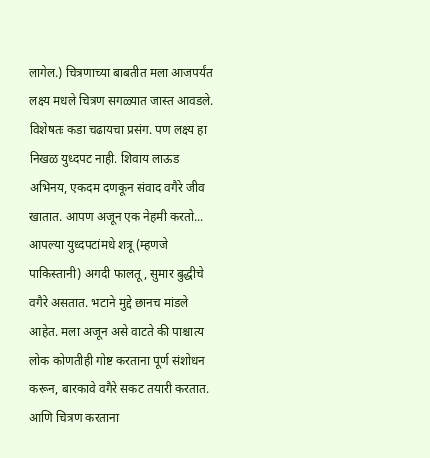लागेल.) चित्रणाच्या बाबतीत मला आजपर्यंत लक्ष्य मधले चित्रण सगळ्यात जास्त आवडले. विशेषतः कडा चढायचा प्रसंग. पण लक्ष्य हा निखळ युध्दपट नाही. शिवाय लाऊड अभिनय, एकदम दणकून संवाद वगैरे जीव खातात. आपण अजून एक नेहमी करतो... आपल्या युध्दपटांमधे शत्रू (म्हणजे पाकिस्तानी) अगदी फालतू, सुमार बुद्धीचे वगैरे असतात. भटाने मुद्दे छानच मांडले आहेत. मला अजून असे वाटते की पाश्चात्य लोक कोणतीही गोष्ट करताना पूर्ण संशोधन करून, बारकावे वगैरे सकट तयारी करतात. आणि चित्रण करताना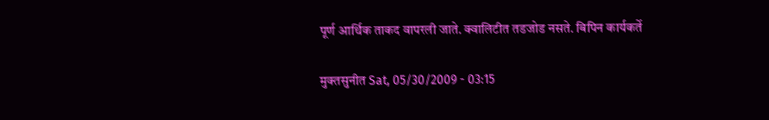पूर्ण आर्थिक ताकद वापरली जाते. क्वालिटीत तडजोड नसते. बिपिन कार्यकर्ते

मुक्तसुनीत Sat, 05/30/2009 - 03:15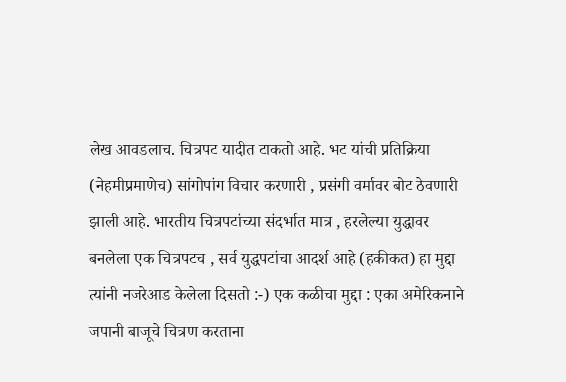लेख आवडलाच. चित्रपट यादीत टाकतो आहे. भट यांची प्रतिक्रिया (नेहमीप्रमाणेच) सांगोपांग विचार करणारी , प्रसंगी वर्मावर बोट ठेवणारी झाली आहे. भारतीय चित्रपटांच्या संदर्भात मात्र , हरलेल्या युद्धावर बनलेला एक चित्रपटच , सर्व युद्धपटांचा आदर्श आहे (हकीकत) हा मुद्दा त्यांनी नजरेआड केलेला दिसतो :-) एक कळीचा मुद्दा : एका अमेरिकनाने जपानी बाजूचे चित्रण करताना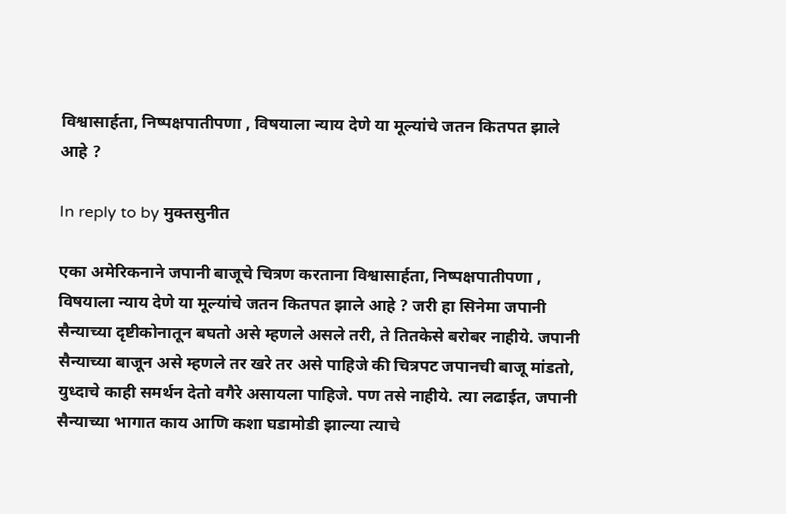विश्वासार्हता, निष्पक्षपातीपणा , विषयाला न्याय देणे या मूल्यांचे जतन कितपत झाले आहे ?

In reply to by मुक्तसुनीत

एका अमेरिकनाने जपानी बाजूचे चित्रण करताना विश्वासार्हता, निष्पक्षपातीपणा , विषयाला न्याय देणे या मूल्यांचे जतन कितपत झाले आहे ? जरी हा सिनेमा जपानी सैन्याच्या दृष्टीकोनातून बघतो असे म्हणले असले तरी, ते तितकेसे बरोबर नाहीये. जपानी सैन्याच्या बाजून असे म्हणले तर खरे तर असे पाहिजे की चित्रपट जपानची बाजू मांडतो, युध्दाचे काही समर्थन देतो वगैरे असायला पाहिजे. पण तसे नाहीये. त्या लढाईत, जपानी सैन्याच्या भागात काय आणि कशा घडामोडी झाल्या त्याचे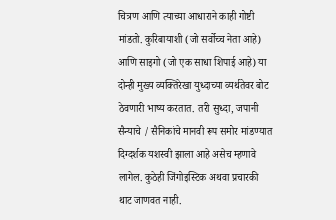चित्रण आणि त्याच्या आधाराने काही गोष्टी मांडतो. कुरिबायाशी (जो सर्वोच्च नेता आहे) आणि साइगो (जो एक साधा शिपाई आहे) या दोन्ही मुख्य व्यक्तिरेखा युध्दाच्या व्यर्थतेवर बोट ठेवणारी भाष्य करतात. तरी सुध्दा, जपानी सैन्याचे / सैनिकांचे मानवी रूप समोर मांडण्यात दिग्दर्शक यशस्वी झाला आहे असेच म्हणावे लागेल. कुठेही जिंगोइस्टिक अथवा प्रचारकी थाट जाणवत नाही.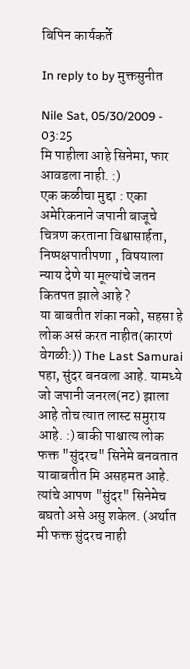बिपिन कार्यकर्ते

In reply to by मुक्तसुनीत

Nile Sat, 05/30/2009 - 03:25
मि पाहीला आहे सिनेमा, फार आवडला नाही. :)
एक कळीचा मुद्दा : एका अमेरिकनाने जपानी बाजूचे चित्रण करताना विश्वासार्हता, निष्पक्षपातीपणा , विषयाला न्याय देणे या मूल्यांचे जतन कितपत झाले आहे ?
या बाबतीत शंका नको, सहसा हे लोक असं करत नाहीत(कारणं वेगळी:)) The Last Samurai पहा, सुंदर बनवला आहे. यामध्ये जो जपानी जनरल(नट) झाला आहे तोच त्यात लास्ट समुराय आहे. :) बाकी पाश्चात्य लोक फक्त "सुंदरच" सिनेमे बनवतात याबाबतीत मि असहमत आहे. त्यांचे आपण "सुंदर" सिनेमेच बघतो असे असु शकेल. (अर्थात मी फक्त सुंदरच नाही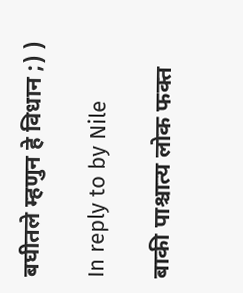बघीतले म्हणुन हे विधान ;) )

In reply to by Nile

बाकी पाश्चात्य लोक फक्त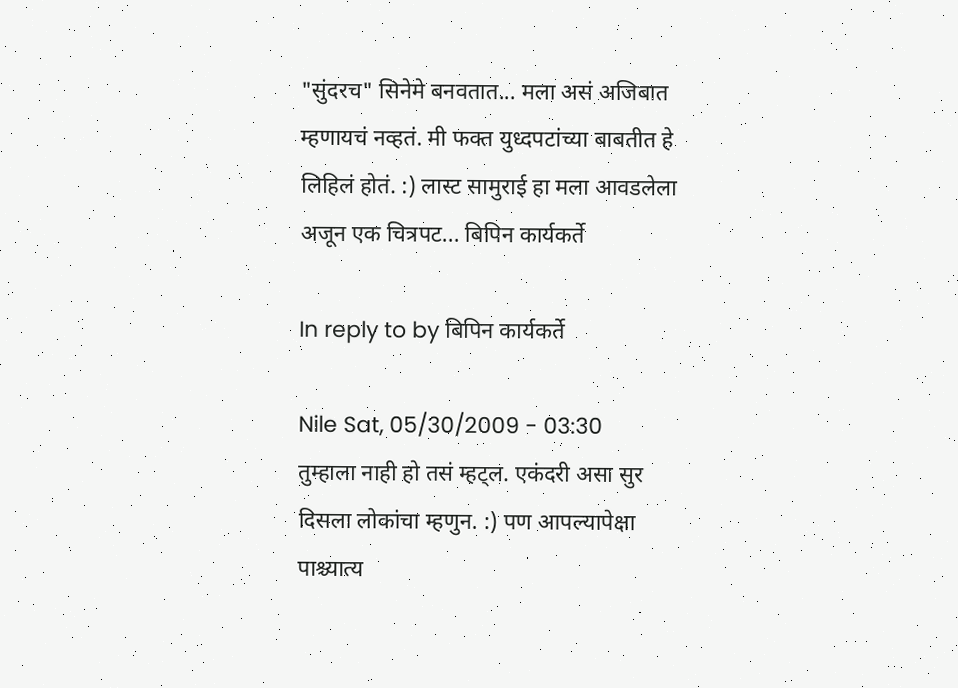"सुंदरच" सिनेमे बनवतात... मला असं अजिबात म्हणायचं नव्हतं. मी फक्त युध्दपटांच्या बाबतीत हे लिहिलं होतं. :) लास्ट सामुराई हा मला आवडलेला अजून एक चित्रपट... बिपिन कार्यकर्ते

In reply to by बिपिन कार्यकर्ते

Nile Sat, 05/30/2009 - 03:30
तुम्हाला नाही हो तसं म्हट्ल. एकंदरी असा सुर दिसला लोकांचा म्हणुन. :) पण आपल्यापेक्षा पाश्च्यात्य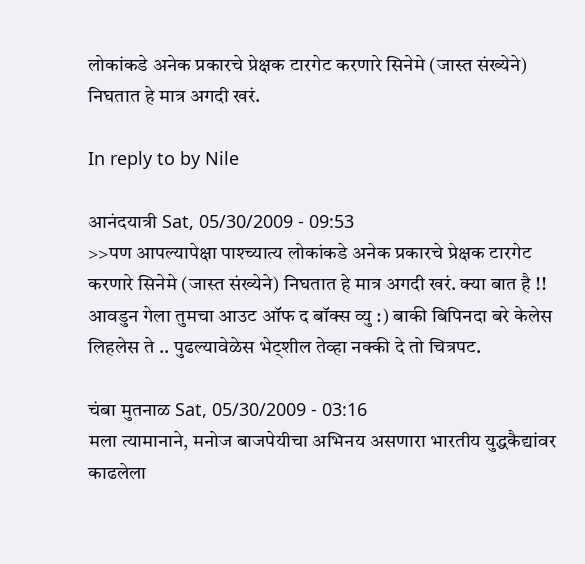लोकांकडे अनेक प्रकारचे प्रेक्षक टारगेट करणारे सिनेमे (जास्त संख्येने) निघतात हे मात्र अगदी खरं.

In reply to by Nile

आनंदयात्री Sat, 05/30/2009 - 09:53
>>पण आपल्यापेक्षा पाश्च्यात्य लोकांकडे अनेक प्रकारचे प्रेक्षक टारगेट करणारे सिनेमे (जास्त संख्येने) निघतात हे मात्र अगदी खरं. क्या बात है !! आवडुन गेला तुमचा आउट ऑफ द बॉक्स व्यु :) बाकी बिपिनदा बरे केलेस लिहलेस ते .. पुढल्यावेळेस भेट्शील तेव्हा नक्की दे तो चित्रपट.

चंबा मुतनाळ Sat, 05/30/2009 - 03:16
मला त्यामानाने, मनोज बाजपेयीचा अभिनय असणारा भारतीय युद्धकैद्यांवर काढलेला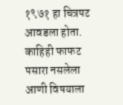१९७१ हा चित्रपट आवडला होता. काहिही फाफट पसारा नसलेला आणी विषयाला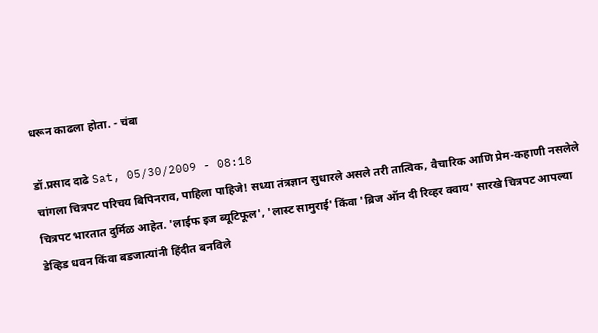धरून काढला होता. - चंबा

डॉ.प्रसाद दाढे Sat, 05/30/2009 - 08:18
चांगला चित्रपट परिचय बिपिनराव, पाहिला पाहिजे! सध्या तंत्रज्ञान सुधारले असले तरी तात्विक, वैचारिक आणि प्रेम-कहाणी नसलेले चित्रपट भारतात दुर्मिळ आहेत. 'लाईफ इज ब्यूटिफूल', 'लास्ट सामुराई' किंवा 'ब्रिज ऑन दी रिव्हर क्वाय' सारखे चित्रपट आपल्या डेव्हिड धवन किंवा बडजात्यांनी हिंदीत बनविले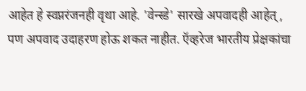आहेत हे स्वप्नरंजनही वृथा आहे. 'वेन्स्डे' सारखे अपवादही आहेत्, पण अपवाद उदाहरण होऊ शकत नाहीत. ऍव्हरेज भारतीय प्रेक्षकांचा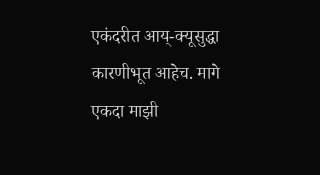एकंदरीत आय्-क्यूसुद्धा कारणीभूत आहेच. मागे एकदा माझी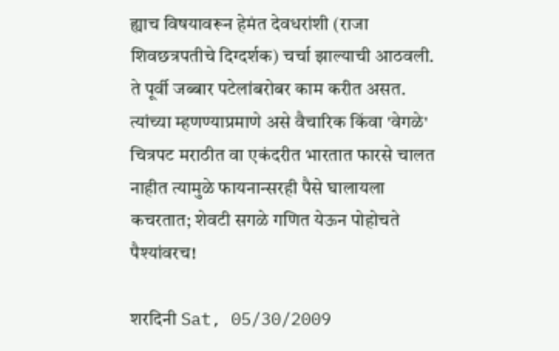ह्याच विषयावरून हेमंत देवधरांशी (राजा शिवछत्रपतीचे दिग्दर्शक) चर्चा झाल्याची आठवली. ते पूर्वी जब्बार पटेलांबरोबर काम करीत असत. त्यांच्या म्हणण्याप्रमाणे असे वैचारिक किंवा 'वेगळे' चित्रपट मराठीत वा एकंदरीत भारतात फारसे चालत नाहीत त्यामुळे फायनान्सरही पैसे घालायला कचरतात; शेवटी सगळे गणित येऊन पोहोचते पैश्यांवरच!

शरदिनी Sat, 05/30/2009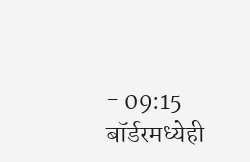- 09:15
बॉर्डरमध्येही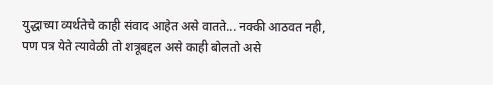युद्धाच्या व्यर्थतेचे काही संवाद आहेत असे वातते... नक्की आठवत नही, पण पत्र येते त्यावेळी तो शत्रूबद्दल असे काही बोलतो असे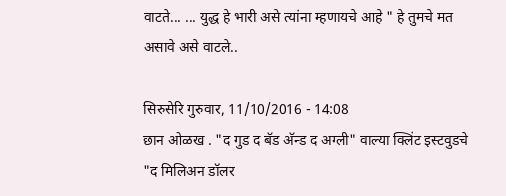वाटते... ... युद्ध हे भारी असे त्यांना म्हणायचे आहे " हे तुमचे मत असावे असे वाटले..

सिरुसेरि गुरुवार, 11/10/2016 - 14:08
छान ओळख . "द गुड द बॅड अ‍ॅन्ड द अग्ली" वाल्या क्लिंट इस्टवुडचे "द मिलिअन डॉलर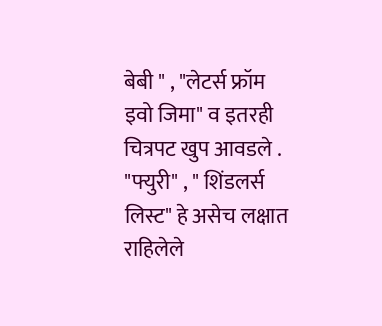बेबी " , "लेटर्स फ्रॉम इवो जिमा" व इतरही चित्रपट खुप आवडले . "फ्युरी" , " शिंडलर्स लिस्ट" हे असेच लक्षात राहिलेले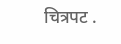चित्रपट .